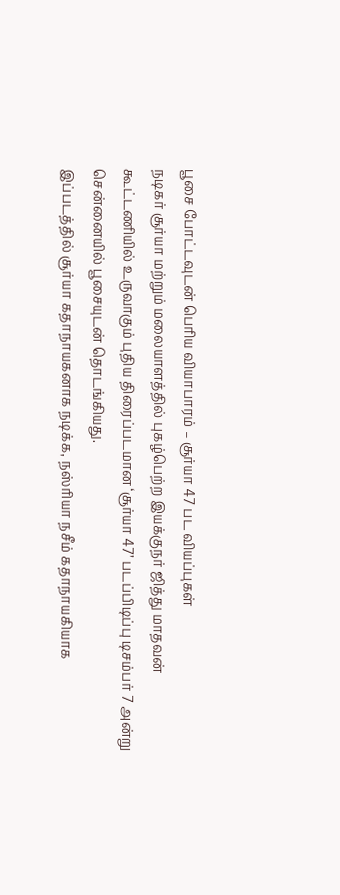பூசை போட்டவுடன் பெரிய வியாபாரம் – சூர்யா 47 பட வியப்புகள்
நடிகர் சூர்யா மற்றும் மலையாளத்தில் புகழ்பெற்ற இயக்குநர் ஜித்து மாதவன் கூட்டணியில் உருவாகும் புதிய திரைப்படமான ‘சூர்யா 47’ படப்பிடிப்பு டிசம்பர் 7 அன்று சென்னையில் பூசையுடன் தொடங்கியது.
இப்படத்தில் சூர்யா கதாநாயகனாக நடிக்க, நஸ்ரியா நசீம் கதாநாயகியாக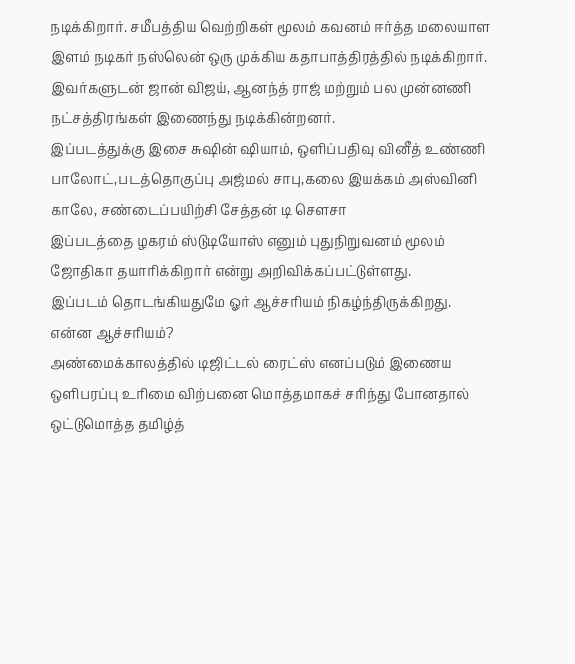நடிக்கிறார். சமீபத்திய வெற்றிகள் மூலம் கவனம் ஈர்த்த மலையாள இளம் நடிகர் நஸ்லென் ஒரு முக்கிய கதாபாத்திரத்தில் நடிக்கிறார். இவர்களுடன் ஜான் விஜய், ஆனந்த் ராஜ் மற்றும் பல முன்னணி நட்சத்திரங்கள் இணைந்து நடிக்கின்றனர்.
இப்படத்துக்கு இசை சுஷின் ஷியாம், ஒளிப்பதிவு வினீத் உண்ணி பாலோட்,படத்தொகுப்பு அஜ்மல் சாபு,கலை இயக்கம் அஸ்வினி காலே, சண்டைப்பயிற்சி சேத்தன் டி சௌசா
இப்படத்தை ழகரம் ஸ்டுடியோஸ் எனும் புதுநிறுவனம் மூலம் ஜோதிகா தயாரிக்கிறார் என்று அறிவிக்கப்பட்டுள்ளது.
இப்படம் தொடங்கியதுமே ஓர் ஆச்சரியம் நிகழ்ந்திருக்கிறது.
என்ன ஆச்சரியம்?
அண்மைக்காலத்தில் டிஜிட்டல் ரைட்ஸ் எனப்படும் இணைய ஒளிபரப்பு உரிமை விற்பனை மொத்தமாகச் சரிந்து போனதால் ஒட்டுமொத்த தமிழ்த்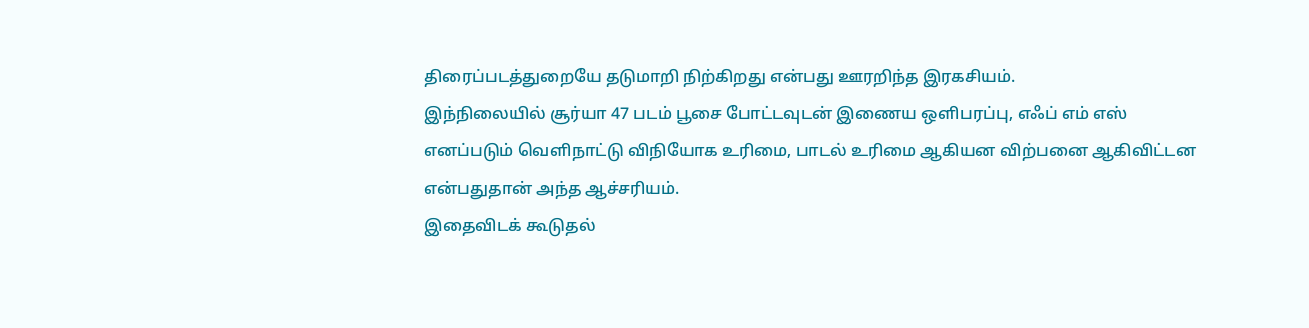திரைப்படத்துறையே தடுமாறி நிற்கிறது என்பது ஊரறிந்த இரகசியம்.
இந்நிலையில் சூர்யா 47 படம் பூசை போட்டவுடன் இணைய ஒளிபரப்பு, எஃப் எம் எஸ் எனப்படும் வெளிநாட்டு விநியோக உரிமை, பாடல் உரிமை ஆகியன விற்பனை ஆகிவிட்டன என்பதுதான் அந்த ஆச்சரியம்.
இதைவிடக் கூடுதல்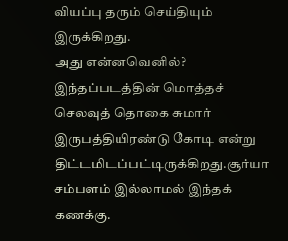வியப்பு தரும் செய்தியும் இருக்கிறது.
அது என்னவெனில்?
இந்தப்படத்தின் மொத்தச் செலவுத் தொகை சுமார் இருபத்தியிரண்டு கோடி என்று திட்டமிடப்பட்டிருக்கிறது.சூர்யா சம்பளம் இல்லாமல் இந்தக் கணக்கு.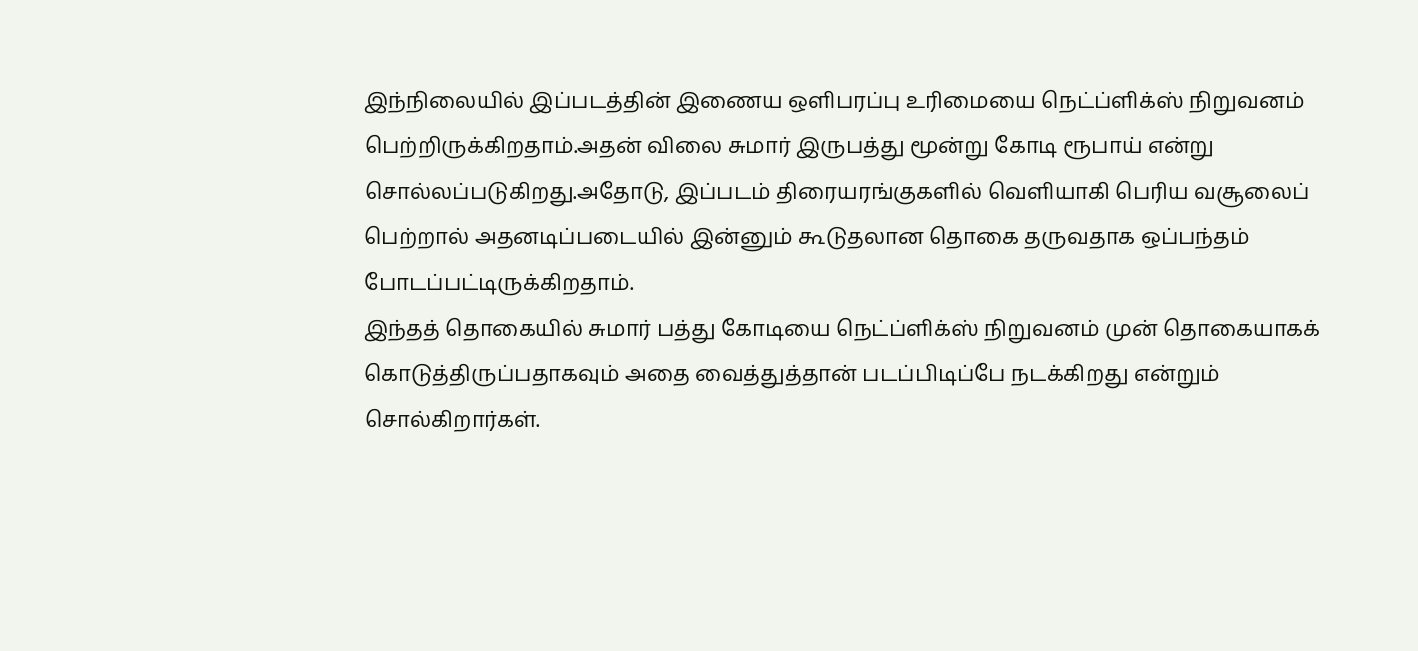இந்நிலையில் இப்படத்தின் இணைய ஒளிபரப்பு உரிமையை நெட்ப்ளிக்ஸ் நிறுவனம் பெற்றிருக்கிறதாம்.அதன் விலை சுமார் இருபத்து மூன்று கோடி ரூபாய் என்று சொல்லப்படுகிறது.அதோடு, இப்படம் திரையரங்குகளில் வெளியாகி பெரிய வசூலைப் பெற்றால் அதனடிப்படையில் இன்னும் கூடுதலான தொகை தருவதாக ஒப்பந்தம் போடப்பட்டிருக்கிறதாம்.
இந்தத் தொகையில் சுமார் பத்து கோடியை நெட்ப்ளிக்ஸ் நிறுவனம் முன் தொகையாகக் கொடுத்திருப்பதாகவும் அதை வைத்துத்தான் படப்பிடிப்பே நடக்கிறது என்றும் சொல்கிறார்கள்.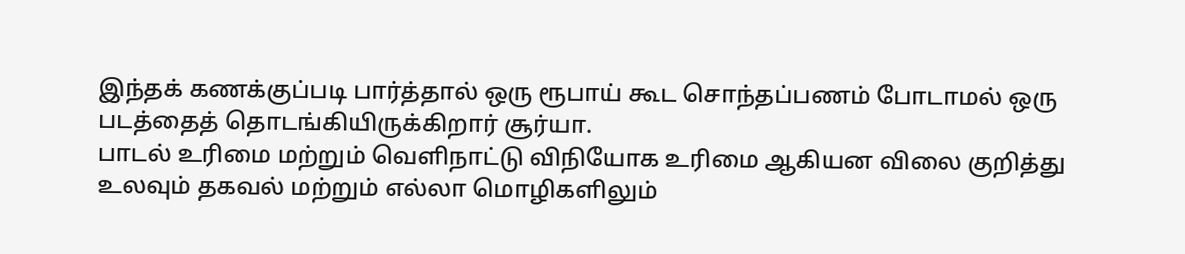இந்தக் கணக்குப்படி பார்த்தால் ஒரு ரூபாய் கூட சொந்தப்பணம் போடாமல் ஒரு படத்தைத் தொடங்கியிருக்கிறார் சூர்யா.
பாடல் உரிமை மற்றும் வெளிநாட்டு விநியோக உரிமை ஆகியன விலை குறித்து உலவும் தகவல் மற்றும் எல்லா மொழிகளிலும்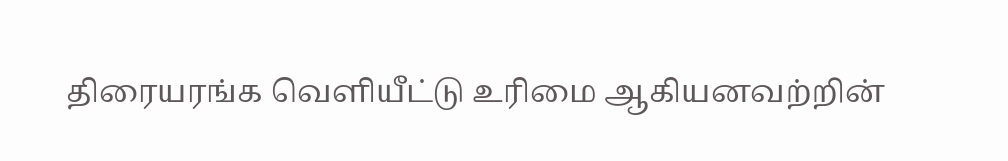திரையரங்க வெளியீட்டு உரிமை ஆகியனவற்றின்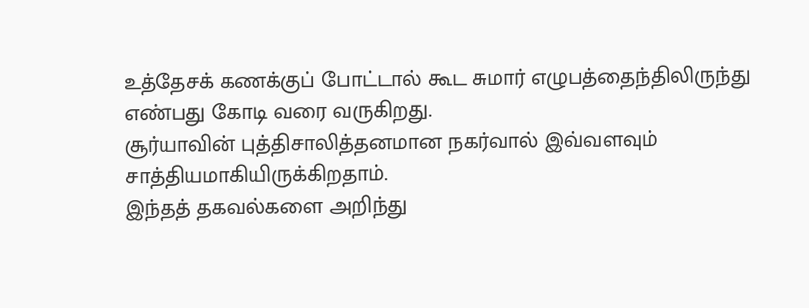உத்தேசக் கணக்குப் போட்டால் கூட சுமார் எழுபத்தைந்திலிருந்து எண்பது கோடி வரை வருகிறது.
சூர்யாவின் புத்திசாலித்தனமான நகர்வால் இவ்வளவும் சாத்தியமாகியிருக்கிறதாம்.
இந்தத் தகவல்களை அறிந்து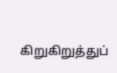கிறுகிறுத்துப்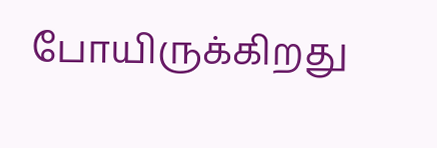போயிருக்கிறது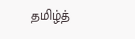தமிழ்த்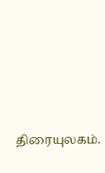திரையுலகம்.